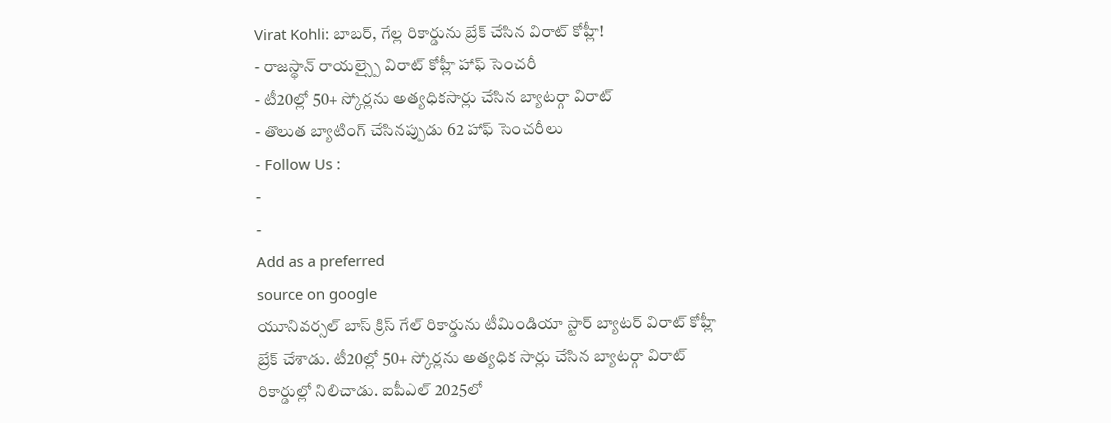Virat Kohli: బాబర్, గేల్ల రికార్డును బ్రేక్ చేసిన విరాట్ కోహ్లీ!
- రాజస్థాన్ రాయల్స్పై విరాట్ కోహ్లీ హాఫ్ సెంచరీ
- టీ20ల్లో 50+ స్కోర్లను అత్యధికసార్లు చేసిన బ్యాటర్గా విరాట్
- తొలుత బ్యాటింగ్ చేసినప్పుడు 62 హాఫ్ సెంచరీలు
- Follow Us :
-
-
Add as a preferred
source on google
యూనివర్సల్ బాస్ క్రిస్ గేల్ రికార్డును టీమిండియా స్టార్ బ్యాటర్ విరాట్ కోహ్లీ బ్రేక్ చేశాడు. టీ20ల్లో 50+ స్కోర్లను అత్యధిక సార్లు చేసిన బ్యాటర్గా విరాట్ రికార్డుల్లో నిలిచాడు. ఐపీఎల్ 2025లో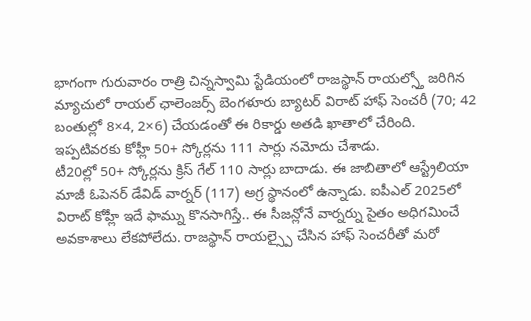భాగంగా గురువారం రాత్రి చిన్నస్వామి స్టేడియంలో రాజస్థాన్ రాయల్స్తో జరిగిన మ్యాచులో రాయల్ ఛాలెంజర్స్ బెంగళూరు బ్యాటర్ విరాట్ హాఫ్ సెంచరీ (70; 42 బంతుల్లో 8×4, 2×6) చేయడంతో ఈ రికార్డు అతడి ఖాతాలో చేరింది. ఇప్పటివరకు కోహ్లీ 50+ స్కోర్లను 111 సార్లు నమోదు చేశాడు.
టీ20ల్లో 50+ స్కోర్లను క్రిస్ గేల్ 110 సార్లు బాదాడు. ఈ జాబితాలో ఆస్ట్రేలియా మాజీ ఓపెనర్ డేవిడ్ వార్నర్ (117) అగ్ర స్థానంలో ఉన్నాడు. ఐపీఎల్ 2025లో విరాట్ కోహ్లీ ఇదే ఫామ్ను కొనసాగిస్తే.. ఈ సీజన్లోనే వార్నర్ను సైతం అధిగమించే అవకాశాలు లేకపోలేదు. రాజస్థాన్ రాయల్స్పై చేసిన హాఫ్ సెంచరీతో మరో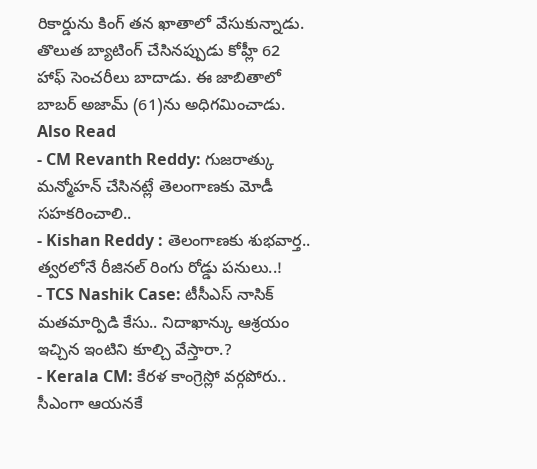రికార్డును కింగ్ తన ఖాతాలో వేసుకున్నాడు. తొలుత బ్యాటింగ్ చేసినప్పుడు కోహ్లీ 62 హాఫ్ సెంచరీలు బాదాడు. ఈ జాబితాలో బాబర్ అజామ్ (61)ను అధిగమించాడు.
Also Read
- CM Revanth Reddy: గుజరాత్కు మన్మోహన్ చేసినట్లే తెలంగాణకు మోడీ సహకరించాలి..
- Kishan Reddy : తెలంగాణకు శుభవార్త.. త్వరలోనే రీజినల్ రింగు రోడ్డు పనులు..!
- TCS Nashik Case: టీసీఎస్ నాసిక్ మతమార్పిడి కేసు.. నిదాఖాన్కు ఆశ్రయం ఇచ్చిన ఇంటిని కూల్చి వేస్తారా.?
- Kerala CM: కేరళ కాంగ్రెస్లో వర్గపోరు.. సీఎంగా ఆయనకే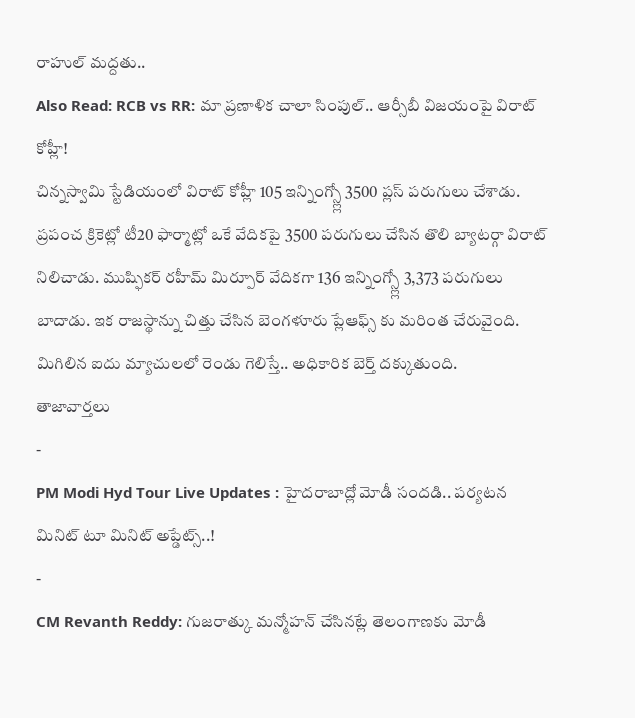రాహుల్ మద్దతు..
Also Read: RCB vs RR: మా ప్రణాళిక చాలా సింపుల్.. ఆర్సీబీ విజయంపై విరాట్ కోహ్లీ!
చిన్నస్వామి స్టేడియంలో విరాట్ కోహ్లీ 105 ఇన్నింగ్స్ల్లో 3500 ప్లస్ పరుగులు చేశాడు. ప్రపంచ క్రికెట్లో టీ20 ఫార్మాట్లో ఒకే వేదికపై 3500 పరుగులు చేసిన తొలి బ్యాటర్గా విరాట్ నిలిచాడు. ముష్ఫికర్ రహీమ్ మిర్పూర్ వేదికగా 136 ఇన్నింగ్స్ల్లో 3,373 పరుగులు బాదాడు. ఇక రాజస్థాన్ను చిత్తు చేసిన బెంగళూరు ప్లేఆఫ్స్ కు మరింత చేరువైంది. మిగిలిన ఐదు మ్యాచులలో రెండు గెలిస్తే.. అధికారిక బెర్త్ దక్కుతుంది.
తాజావార్తలు
-
PM Modi Hyd Tour Live Updates : హైదరాబాద్లో మోడీ సందడి.. పర్యటన మినిట్ టూ మినిట్ అప్డేట్స్..!
-
CM Revanth Reddy: గుజరాత్కు మన్మోహన్ చేసినట్లే తెలంగాణకు మోడీ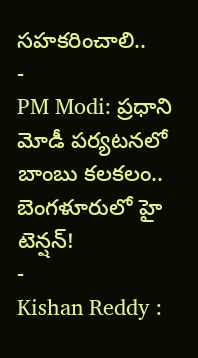సహకరించాలి..
-
PM Modi: ప్రధాని మోడీ పర్యటనలో బాంబు కలకలం.. బెంగళూరులో హై టెన్షన్!
-
Kishan Reddy :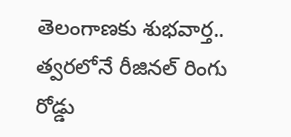తెలంగాణకు శుభవార్త.. త్వరలోనే రీజినల్ రింగు రోడ్డు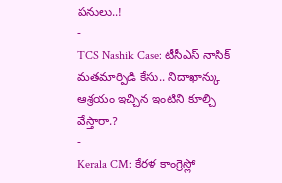పనులు..!
-
TCS Nashik Case: టీసీఎస్ నాసిక్ మతమార్పిడి కేసు.. నిదాఖాన్కు ఆశ్రయం ఇచ్చిన ఇంటిని కూల్చి వేస్తారా.?
-
Kerala CM: కేరళ కాంగ్రెస్లో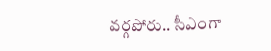వర్గపోరు.. సీఎంగా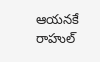ఆయనకే రాహుల్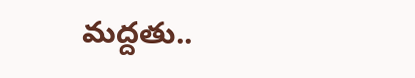మద్దతు..